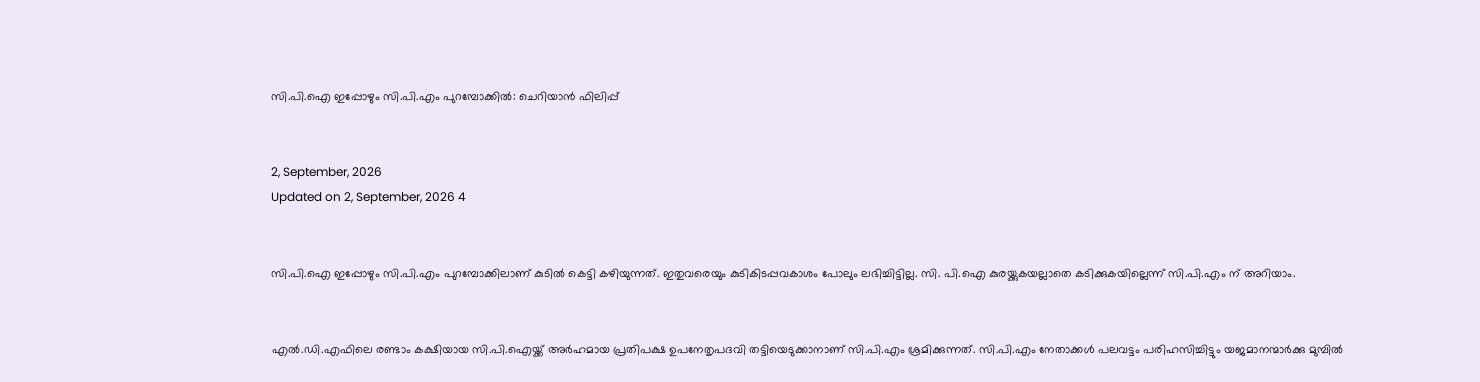സി.പി.ഐ ഇപ്പോഴും സി.പി.എം പുറമ്പോക്കിൽ: ചെറിയാൻ ഫിലിപ്പ്


2, September, 2026
Updated on 2, September, 2026 4


സി.പി.ഐ ഇപ്പോഴും സി.പി.എം പുറമ്പോക്കിലാണ് കുടിൽ കെട്ടി കഴിയുന്നത്. ഇതുവരെയും കുടികിടപ്പവകാശം പോലും ലഭിച്ചിട്ടില്ല. സി. പി.ഐ കുരയ്ക്കുകയല്ലാതെ കടിക്കുകയില്ലെന്ന് സി.പി.എം ന് അറിയാം.


എൽ.ഡി.എഫിലെ രണ്ടാം കക്ഷിയായ സി.പി.ഐയ്ക്ക് അർഹമായ പ്രതിപക്ഷ ഉപനേതൃപദവി തട്ടിയെടുക്കാനാണ് സി.പി.എം ശ്രമിക്കുന്നത്. സി.പി.എം നേതാക്കൾ പലവട്ടം പരിഹസിച്ചിട്ടും യജമാനന്മാർക്കു മുമ്പിൽ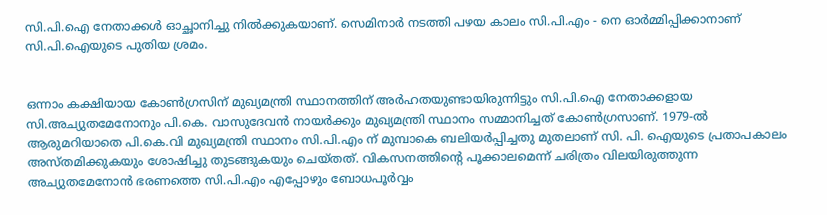സി.പി.ഐ നേതാക്കൾ ഓച്ഛാനിച്ചു നിൽക്കുകയാണ്. സെമിനാർ നടത്തി പഴയ കാലം സി.പി.എം - നെ ഓർമ്മിപ്പിക്കാനാണ് സി.പി.ഐയുടെ പുതിയ ശ്രമം.


ഒന്നാം കക്ഷിയായ കോൺഗ്രസിന് മുഖ്യമന്ത്രി സ്ഥാനത്തിന് അർഹതയുണ്ടായിരുന്നിട്ടും സി.പി.ഐ നേതാക്കളായ സി.അച്യുതമേനോനും പി.കെ. വാസുദേവൻ നായർക്കും മുഖ്യമന്ത്രി സ്ഥാനം സമ്മാനിച്ചത് കോൺഗ്രസാണ്. 1979-ൽ ആരുമറിയാതെ പി.കെ.വി മുഖ്യമന്ത്രി സ്ഥാനം സി.പി.എം ന് മുമ്പാകെ ബലിയർപ്പിച്ചതു മുതലാണ് സി. പി. ഐയുടെ പ്രതാപകാലം അസ്തമിക്കുകയും ശോഷിച്ചു തുടങ്ങുകയും ചെയ്തത്. വികസനത്തിൻ്റെ പൂക്കാലമെന്ന് ചരിത്രം വിലയിരുത്തുന്ന അച്യുതമേനോൻ ഭരണത്തെ സി.പി.എം എപ്പോഴും ബോധപൂർവ്വം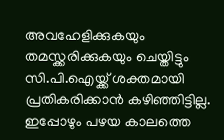അവഹേളിക്കുകയും തമസ്ക്കരിക്കുകയും ചെയ്തിട്ടും സി.പി.ഐയ്ക്ക് ശക്തമായി പ്രതികരിക്കാൻ കഴിഞ്ഞിട്ടില്ല. ഇപ്പോഴും പഴയ കാലത്തെ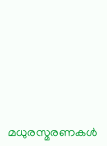മധുരസ്മരണകൾ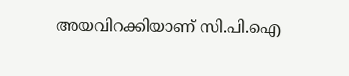അയവിറക്കിയാണ് സി.പി.ഐ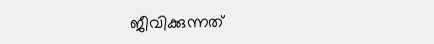ജീവിക്കുന്നത്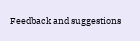Feedback and suggestions